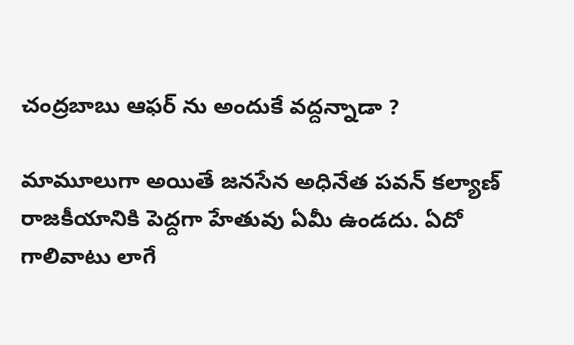చంద్రబాబు ఆఫర్ ను అందుకే వద్దన్నాడా ?

మామూలుగా అయితే జనసేన అధినేత పవన్ కల్యాణ్ రాజకీయానికి పెద్దగా హేతువు ఏమీ ఉండదు. ఏదో గాలివాటు లాగే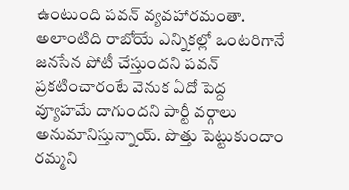ఉంటుంది పవన్ వ్యవహారమంతా. అలాంటిది రాబోయే ఎన్నికల్లో ఒంటరిగానే జనసేన పోటీ చేస్తుందని పవన్ ప్రకటించారంటే వెనుక ఏదో పెద్ద వ్యూహమే దాగుందని పార్టీ వర్గాలు అనుమానిస్తున్నాయ్. పొత్తు పెట్టుకుందాం రమ్మని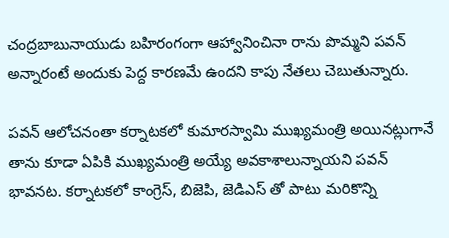చంద్రబాబునాయుడు బహిరంగంగా ఆహ్వానించినా రాను పొమ్మని పవన్ అన్నారంటే అందుకు పెద్ద కారణమే ఉందని కాపు నేతలు చెబుతున్నారు.

పవన్ ఆలోచనంతా కర్నాటకలో కుమారస్వామి ముఖ్యమంత్రి అయినట్లుగానే తాను కూడా ఏపికి ముఖ్యమంత్రి అయ్యే అవకాశాలున్నాయని పవన్ భావనట. కర్నాటకలో కాంగ్రెస్, బిజెపి, జెడిఎస్ తో పాటు మరికొన్ని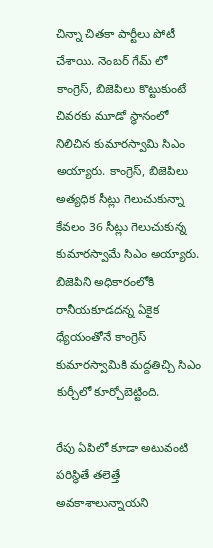చిన్నా చితకా పార్టీలు పోటీ చేశాయి. నెంబర్ గేమ్ లో కాంగ్రెస్, బిజెపిలు కొట్టుకుంటే చివరకు మూడో స్ధానంలో నిలిచిన కుమారస్వామి సిఎం అయ్యారు. కాంగ్రెస్, బిజెపిలు అత్యధిక సీట్లు గెలుచుకున్నా కేవలం 36 సీట్లు గెలుచుకున్న కుమారస్వామే సిఎం అయ్యారు. బిజెపిని అధికారంలోకి రానీయకూడదన్న ఏకైక ధ్యేయంతోనే కాంగ్రెస్ కుమారస్వామికి మద్దతిచ్చి సిఎం కుర్చీలో కూర్చోబెట్టింది.

రేపు ఏపిలో కూడా అటువంటి పరిస్ధితే తలెత్తే అవకాశాలున్నాయని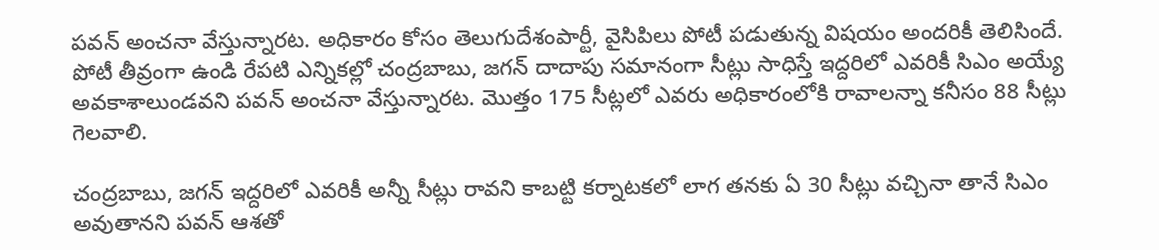పవన్ అంచనా వేస్తున్నారట. అధికారం కోసం తెలుగుదేశంపార్టీ, వైసిపిలు పోటీ పడుతున్న విషయం అందరికీ తెలిసిందే. పోటీ తీవ్రంగా ఉండి రేపటి ఎన్నికల్లో చంద్రబాబు, జగన్ దాదాపు సమానంగా సీట్లు సాధిస్తే ఇద్దరిలో ఎవరికీ సిఎం అయ్యే అవకాశాలుండవని పవన్ అంచనా వేస్తున్నారట. మొత్తం 175 సీట్లలో ఎవరు అధికారంలోకి రావాలన్నా కనీసం 88 సీట్లు గెలవాలి.

చంద్రబాబు, జగన్ ఇద్దరిలో ఎవరికీ అన్నీ సీట్లు రావని కాబట్టి కర్నాటకలో లాగ తనకు ఏ 30 సీట్లు వచ్చినా తానే సిఎం అవుతానని పవన్ ఆశతో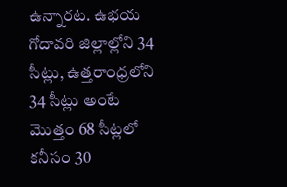ఉన్నారట. ఉభయ గోదావరి జిల్లాల్లోని 34 సీట్లు, ఉత్తరాంధ్రలోని 34 సీట్లు అంటే మొత్తం 68 సీట్లలో కనీసం 30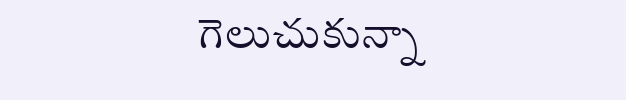గెలుచుకున్నా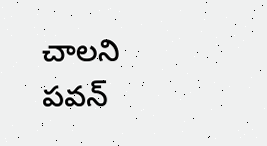చాలని పవన్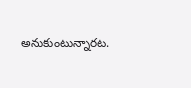అనుకుంటున్నారట.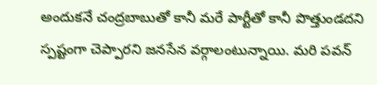అందుకనే చంద్రబాబుతో కానీ మరే పార్టీతో కానీ పొత్తుండదని స్పష్టంగా చెప్పారని జనసేన వర్గాలంటున్నాయి. మరి పవన్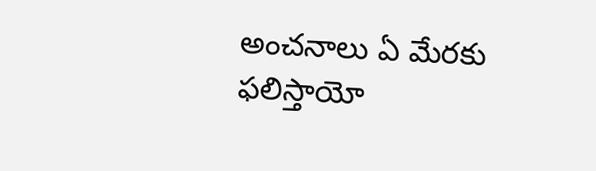అంచనాలు ఏ మేరకు ఫలిస్తాయో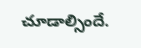చూడాల్సిందే.